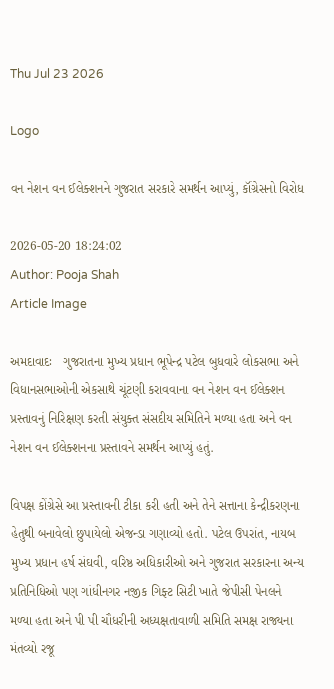Thu Jul 23 2026

Logo

વન નેશન વન ઈલેક્શનને ગુજરાત સરકારે સમર્થન આપ્યું, કૉંગ્રેસનો વિરોધ

2026-05-20 18:24:02
Author: Pooja Shah
Article Image

અમદાવાદઃ   ગુજરાતના મુખ્ય પ્રધાન ભૂપેન્દ્ર પટેલ બુધવારે લોકસભા અને વિધાનસભાઓની એકસાથે ચૂંટણી કરાવવાના વન નેશન વન ઈલેક્શન પ્રસ્તાવનું નિરિક્ષણ કરતી સંયુક્ત સંસદીય સમિતિને મળ્યા હતા અને વન નેશન વન ઈલેક્શનના પ્રસ્તાવને સમર્થન આપ્યું હતું.

વિપક્ષ કોંગ્રેસે આ પ્રસ્તાવની ટીકા કરી હતી અને તેને સત્તાના કેન્દ્રીકરણના હેતુથી બનાવેલો છુપાયેલો એજન્ડા ગણાવ્યો હતો. પટેલ ઉપરાંત, નાયબ મુખ્ય પ્રધાન હર્ષ સંઘવી, વરિષ્ઠ અધિકારીઓ અને ગુજરાત સરકારના અન્ય પ્રતિનિધિઓ પણ ગાંધીનગર નજીક ગિફ્ટ સિટી ખાતે જેપીસી પેનલને મળ્યા હતા અને પી પી ચૌધરીની અધ્યક્ષતાવાળી સમિતિ સમક્ષ રાજ્યના મંતવ્યો રજૂ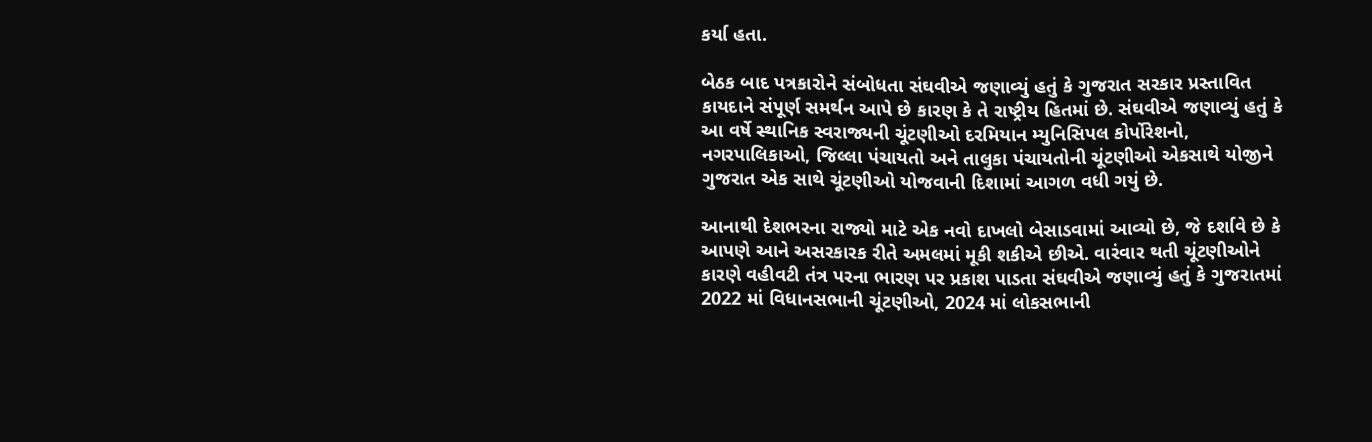કર્યા હતા.

બેઠક બાદ પત્રકારોને સંબોધતા સંઘવીએ જણાવ્યું હતું કે ગુજરાત સરકાર પ્રસ્તાવિત કાયદાને સંપૂર્ણ સમર્થન આપે છે કારણ કે તે રાષ્ટ્રીય હિતમાં છે. સંઘવીએ જણાવ્યું હતું કે આ વર્ષે સ્થાનિક સ્વરાજ્યની ચૂંટણીઓ દરમિયાન મ્યુનિસિપલ કોર્પોરેશનો, નગરપાલિકાઓ, જિલ્લા પંચાયતો અને તાલુકા પંચાયતોની ચૂંટણીઓ એકસાથે યોજીને ગુજરાત એક સાથે ચૂંટણીઓ યોજવાની દિશામાં આગળ વધી ગયું છે.

આનાથી દેશભરના રાજ્યો માટે એક નવો દાખલો બેસાડવામાં આવ્યો છે, જે દર્શાવે છે કે આપણે આને અસરકારક રીતે અમલમાં મૂકી શકીએ છીએ. વારંવાર થતી ચૂંટણીઓને કારણે વહીવટી તંત્ર પરના ભારણ પર પ્રકાશ પાડતા સંઘવીએ જણાવ્યું હતું કે ગુજરાતમાં 2022 માં વિધાનસભાની ચૂંટણીઓ, 2024 માં લોકસભાની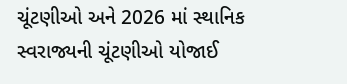ચૂંટણીઓ અને 2026 માં સ્થાનિક સ્વરાજ્યની ચૂંટણીઓ યોજાઈ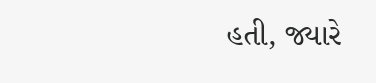હતી, જ્યારે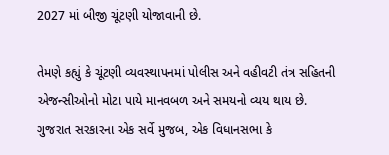2027 માં બીજી ચૂંટણી યોજાવાની છે.

તેમણે કહ્યું કે ચૂંટણી વ્યવસ્થાપનમાં પોલીસ અને વહીવટી તંત્ર સહિતની એજન્સીઓનો મોટા પાયે માનવબળ અને સમયનો વ્યય થાય છે. ગુજરાત સરકારના એક સર્વે મુજબ, એક વિધાનસભા કે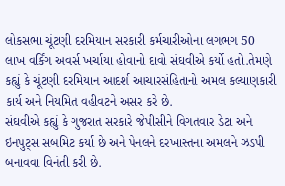લોકસભા ચૂંટણી દરમિયાન સરકારી કર્મચારીઓના લગભગ 50 લાખ વર્કિંગ અવર્સ ખર્ચાયા હોવાનો દાવો સંઘવીએ કર્યો હતો.તેમણે કહ્યું કે ચૂંટણી દરમિયાન આદર્શ આચારસંહિતાનો અમલ કલ્યાણકારી કાર્ય અને નિયમિત વહીવટને અસર કરે છે.
સંઘવીએ કહ્યું કે ગુજરાત સરકારે જેપીસીને વિગતવાર ડેટા અને ઇનપુટ્સ સબમિટ કર્યા છે અને પેનલને દરખાસ્તના અમલને ઝડપી બનાવવા વિનંતી કરી છે.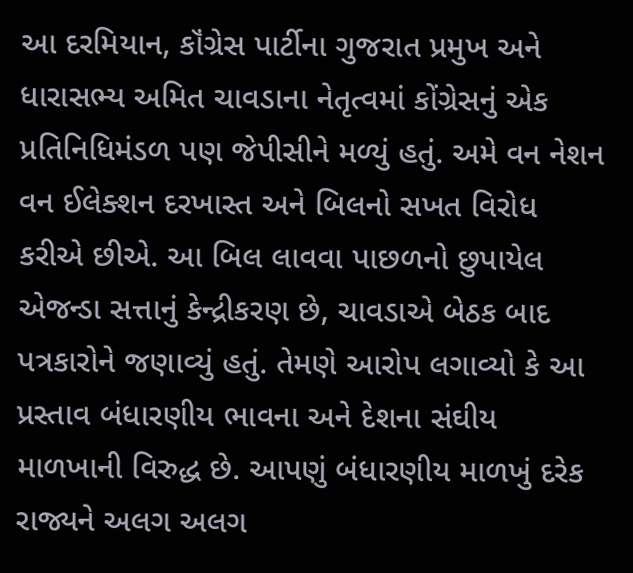આ દરમિયાન, કૉંગ્રેસ પાર્ટીના ગુજરાત પ્રમુખ અને ધારાસભ્ય અમિત ચાવડાના નેતૃત્વમાં કોંગ્રેસનું એક પ્રતિનિધિમંડળ પણ જેપીસીને મળ્યું હતું. અમે વન નેશન વન ઈલેક્શન દરખાસ્ત અને બિલનો સખત વિરોધ કરીએ છીએ. આ બિલ લાવવા પાછળનો છુપાયેલ એજન્ડા સત્તાનું કેન્દ્રીકરણ છે, ચાવડાએ બેઠક બાદ પત્રકારોને જણાવ્યું હતું. તેમણે આરોપ લગાવ્યો કે આ પ્રસ્તાવ બંધારણીય ભાવના અને દેશના સંઘીય માળખાની વિરુદ્ધ છે. આપણું બંધારણીય માળખું દરેક રાજ્યને અલગ અલગ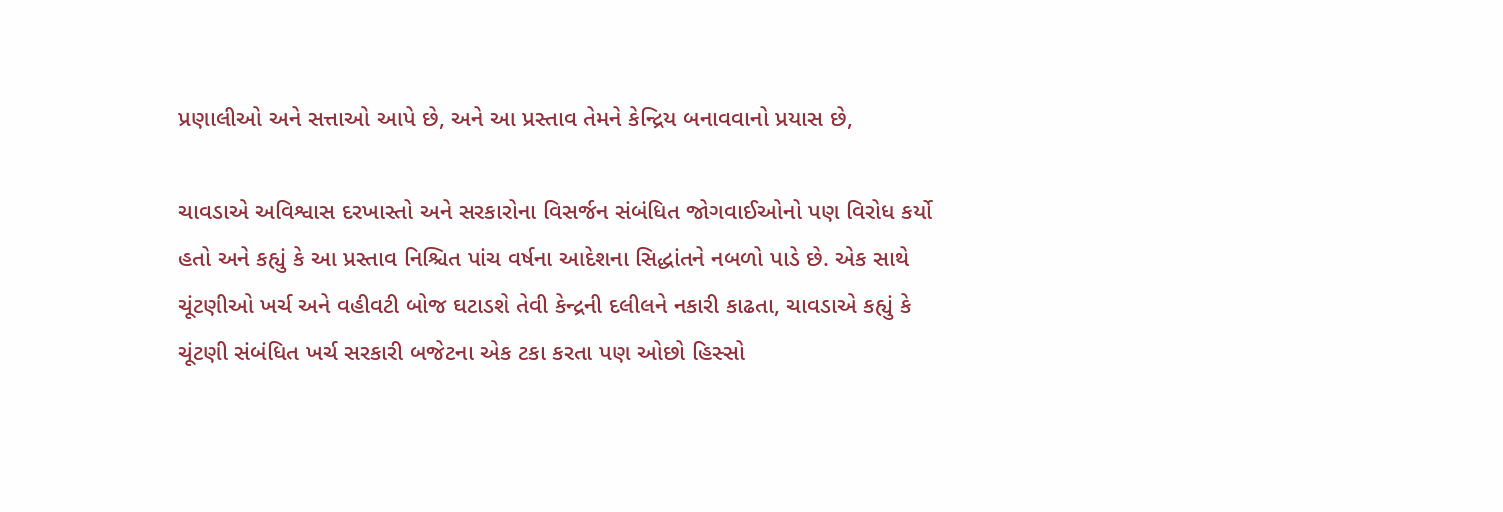પ્રણાલીઓ અને સત્તાઓ આપે છે, અને આ પ્રસ્તાવ તેમને કેન્દ્રિય બનાવવાનો પ્રયાસ છે,

ચાવડાએ અવિશ્વાસ દરખાસ્તો અને સરકારોના વિસર્જન સંબંધિત જોગવાઈઓનો પણ વિરોધ કર્યો હતો અને કહ્યું કે આ પ્રસ્તાવ નિશ્ચિત પાંચ વર્ષના આદેશના સિદ્ધાંતને નબળો પાડે છે. એક સાથે ચૂંટણીઓ ખર્ચ અને વહીવટી બોજ ઘટાડશે તેવી કેન્દ્રની દલીલને નકારી કાઢતા, ચાવડાએ કહ્યું કે ચૂંટણી સંબંધિત ખર્ચ સરકારી બજેટના એક ટકા કરતા પણ ઓછો હિસ્સો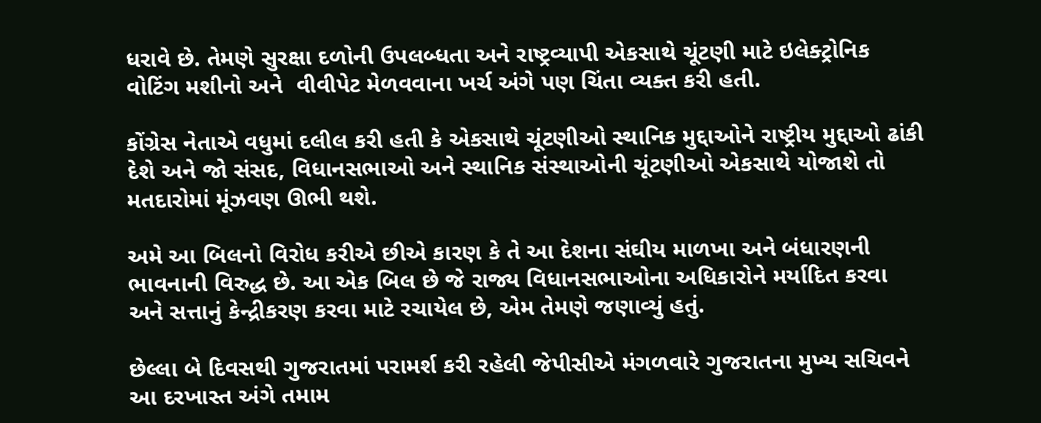ધરાવે છે. તેમણે સુરક્ષા દળોની ઉપલબ્ધતા અને રાષ્ટ્રવ્યાપી એકસાથે ચૂંટણી માટે ઇલેક્ટ્રોનિક વોટિંગ મશીનો અને  વીવીપેટ મેળવવાના ખર્ચ અંગે પણ ચિંતા વ્યક્ત કરી હતી.

કોંગ્રેસ નેતાએ વધુમાં દલીલ કરી હતી કે એકસાથે ચૂંટણીઓ સ્થાનિક મુદ્દાઓને રાષ્ટ્રીય મુદ્દાઓ ઢાંકી દેશે અને જો સંસદ, વિધાનસભાઓ અને સ્થાનિક સંસ્થાઓની ચૂંટણીઓ એકસાથે યોજાશે તો મતદારોમાં મૂંઝવણ ઊભી થશે.

અમે આ બિલનો વિરોધ કરીએ છીએ કારણ કે તે આ દેશના સંઘીય માળખા અને બંધારણની ભાવનાની વિરુદ્ધ છે. આ એક બિલ છે જે રાજ્ય વિધાનસભાઓના અધિકારોને મર્યાદિત કરવા અને સત્તાનું કેન્દ્રીકરણ કરવા માટે રચાયેલ છે, એમ તેમણે જણાવ્યું હતું.

છેલ્લા બે દિવસથી ગુજરાતમાં પરામર્શ કરી રહેલી જેપીસીએ મંગળવારે ગુજરાતના મુખ્ય સચિવને આ દરખાસ્ત અંગે તમામ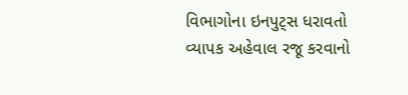વિભાગોના ઇનપુટ્સ ધરાવતો વ્યાપક અહેવાલ રજૂ કરવાનો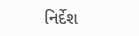નિર્દેશ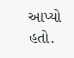આપ્યો હતો.